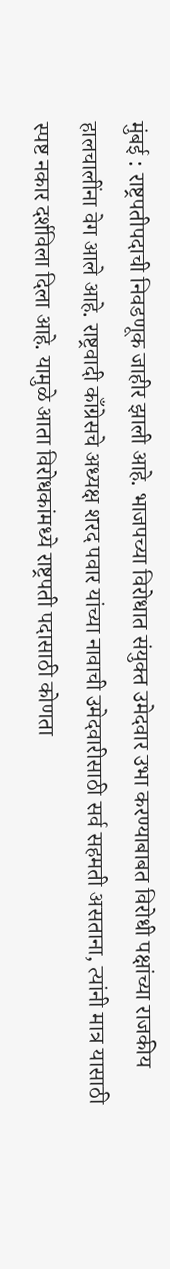मुंबई : राष्ट्रपतीपदाची निवडणूक जाहीर झाली आहे. भाजपच्या विरोधात संयुक्त उमेदवार उभा करण्याबाबत विरोधी पक्षांच्या राजकीय हालचालींना वेग आले आहे. राष्ट्रवादी काँग्रेसचे अध्यक्ष शरद पवार यांच्या नावाची उमेदवारीसाठी सर्व सहमती असताना, त्यांनी मात्र यासाठी स्पष्ट नकार दर्शविला दिला आहे. यामुळे आता विरोधकांमध्ये राष्ट्रपती पदासाठी कोणता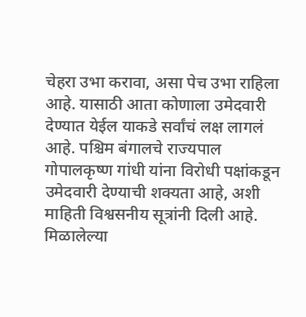चेहरा उभा करावा, असा पेच उभा राहिला आहे. यासाठी आता कोणाला उमेदवारी देण्यात येईल याकडे सर्वांचं लक्ष लागलं आहे. पश्चिम बंगालचे राज्यपाल गोपालकृष्ण गांधी यांना विरोधी पक्षांकडून उमेदवारी देण्याची शक्यता आहे, अशी माहिती विश्वसनीय सूत्रांनी दिली आहे.
मिळालेल्या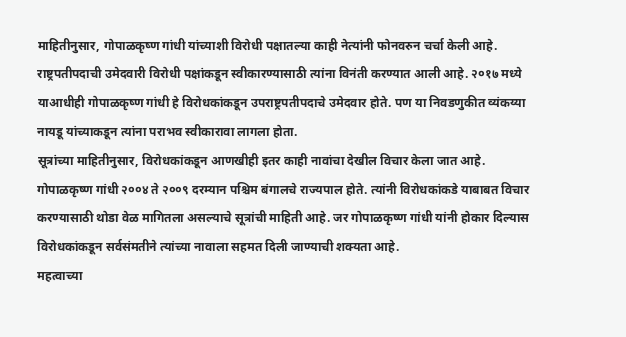माहितीनुसार, गोपाळकृष्ण गांधी यांच्याशी विरोधी पक्षातल्या काही नेत्यांनी फोनवरुन चर्चा केली आहे. राष्ट्रपतीपदाची उमेदवारी विरोधी पक्षांकडून स्वीकारण्यासाठी त्यांना विनंती करण्यात आली आहे. २०१७ मध्ये याआधीही गोपाळकृष्ण गांधी हे विरोधकांकडून उपराष्ट्रपतीपदाचे उमेदवार होते. पण या निवडणुकीत व्यंकय्या नायडू यांच्याकडून त्यांना पराभव स्वीकारावा लागला होता.
सूत्रांच्या माहितीनुसार, विरोधकांकडून आणखीही इतर काही नावांचा देखील विचार केला जात आहे. गोपाळकृष्ण गांधी २००४ ते २००९ दरम्यान पश्चिम बंगालचे राज्यपाल होते. त्यांनी विरोधकांकडे याबाबत विचार करण्यासाठी थोडा वेळ मागितला असल्याचे सूत्रांची माहिती आहे. जर गोपाळकृष्ण गांधी यांनी होकार दिल्यास विरोधकांकडून सर्वसंमतीने त्यांच्या नावाला सहमत दिली जाण्याची शक्यता आहे.
महत्वाच्या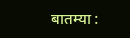बातम्या :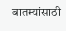बातम्यांसाठी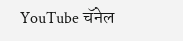YouTube चॅनेल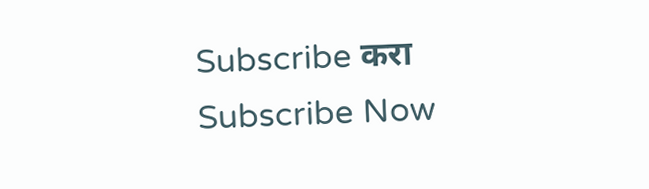Subscribe करा
Subscribe Now